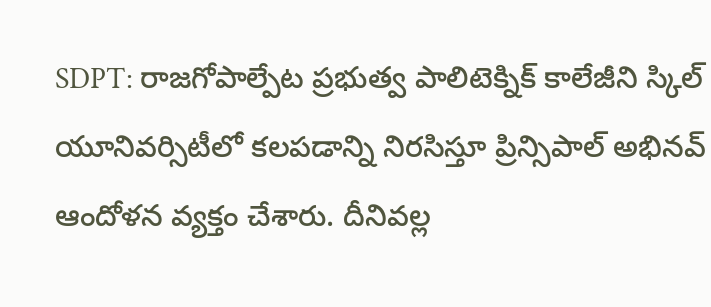SDPT: రాజగోపాల్పేట ప్రభుత్వ పాలిటెక్నిక్ కాలేజీని స్కిల్ యూనివర్సిటీలో కలపడాన్ని నిరసిస్తూ ప్రిన్సిపాల్ అభినవ్ ఆందోళన వ్యక్తం చేశారు. దీనివల్ల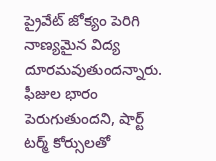ప్రైవేట్ జోక్యం పెరిగి నాణ్యమైన విద్య దూరమవుతుందన్నారు. ఫీజుల భారం పెరుగుతుందని, షార్ట్ టర్మ్ కోర్సులతో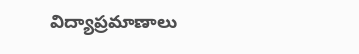విద్యాప్రమాణాలు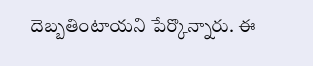దెబ్బతింటాయని పేర్కొన్నారు. ఈ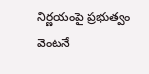నిర్ణయంపై ప్రభుత్వం వెంటనే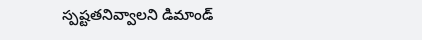స్పష్టతనివ్వాలని డిమాండ్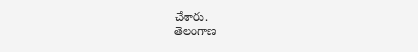చేశారు.
తెలంగాణ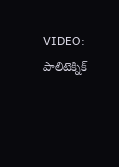VIDEO: పాలిటెక్నిక్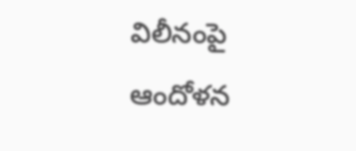విలీనంపై ఆందోళన